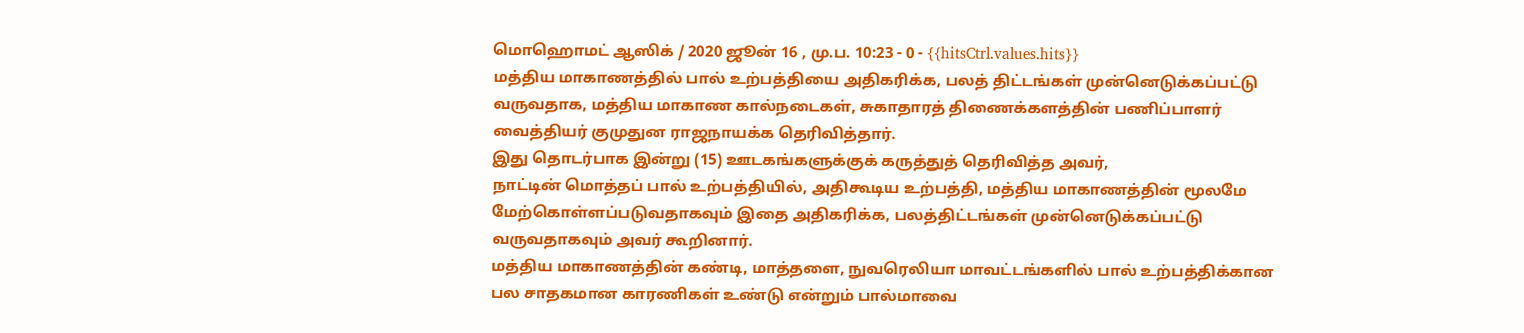மொஹொமட் ஆஸிக் / 2020 ஜூன் 16 , மு.ப. 10:23 - 0 - {{hitsCtrl.values.hits}}
மத்திய மாகாணத்தில் பால் உற்பத்தியை அதிகரிக்க, பலத் திட்டங்கள் முன்னெடுக்கப்பட்டு வருவதாக, மத்திய மாகாண கால்நடைகள், சுகாதாரத் திணைக்களத்தின் பணிப்பாளர் வைத்தியர் குமுதுன ராஜநாயக்க தெரிவித்தார்.
இது தொடர்பாக இன்று (15) ஊடகங்களுக்குக் கருத்துத் தெரிவித்த அவர்,
நாட்டின் மொத்தப் பால் உற்பத்தியில், அதிகூடிய உற்பத்தி, மத்திய மாகாணத்தின் மூலமே மேற்கொள்ளப்படுவதாகவும் இதை அதிகரிக்க, பலத்திட்டங்கள் முன்னெடுக்கப்பட்டு வருவதாகவும் அவர் கூறினார்.
மத்திய மாகாணத்தின் கண்டி, மாத்தளை, நுவரெலியா மாவட்டங்களில் பால் உற்பத்திக்கான பல சாதகமான காரணிகள் உண்டு என்றும் பால்மாவை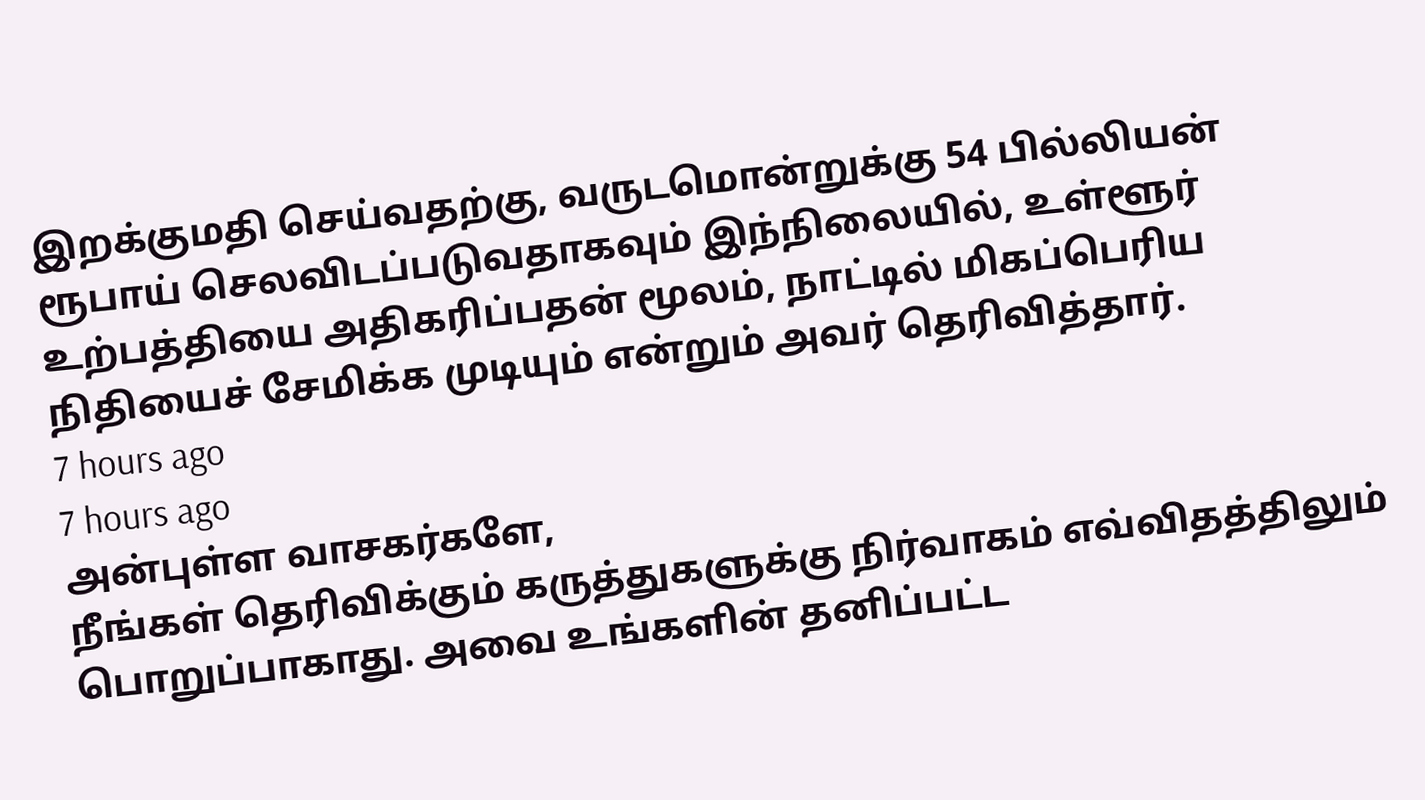இறக்குமதி செய்வதற்கு, வருடமொன்றுக்கு 54 பில்லியன் ரூபாய் செலவிடப்படுவதாகவும் இந்நிலையில், உள்ளூர் உற்பத்தியை அதிகரிப்பதன் மூலம், நாட்டில் மிகப்பெரிய நிதியைச் சேமிக்க முடியும் என்றும் அவர் தெரிவித்தார்.
7 hours ago
7 hours ago
அன்புள்ள வாசகர்களே,
நீங்கள் தெரிவிக்கும் கருத்துகளுக்கு நிர்வாகம் எவ்விதத்திலும் பொறுப்பாகாது. அவை உங்களின் தனிப்பட்ட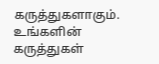கருத்துகளாகும். உங்களின் கருத்துகள்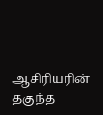ஆசிரியரின் தகுந்த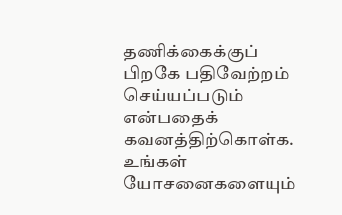தணிக்கைக்குப் பிறகே பதிவேற்றம் செய்யப்படும் என்பதைக் கவனத்திற்கொள்க. உங்கள் யோசனைகளையும்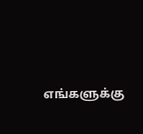எங்களுக்கு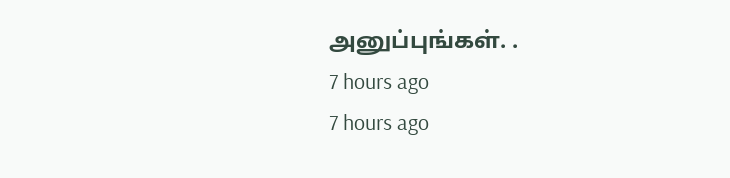அனுப்புங்கள். .
7 hours ago
7 hours ago